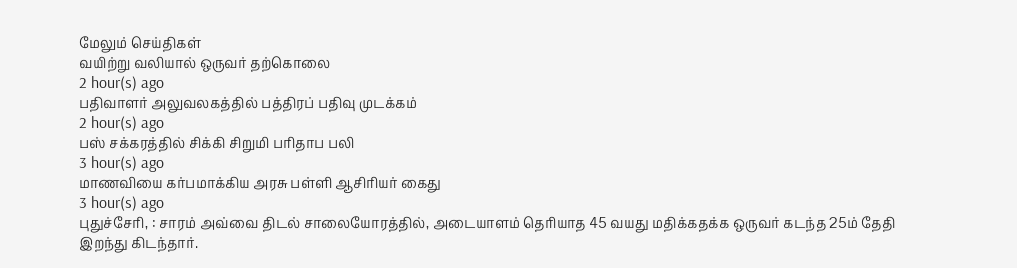மேலும் செய்திகள்
வயிற்று வலியால் ஒருவர் தற்கொலை
2 hour(s) ago
பதிவாளர் அலுவலகத்தில் பத்திரப் பதிவு முடக்கம்
2 hour(s) ago
பஸ் சக்கரத்தில் சிக்கி சிறுமி பரிதாப பலி
3 hour(s) ago
மாணவியை கர்பமாக்கிய அரசு பள்ளி ஆசிரியர் கைது
3 hour(s) ago
புதுச்சேரி, : சாரம் அவ்வை திடல் சாலையோரத்தில், அடையாளம் தெரியாத 45 வயது மதிக்கதக்க ஒருவர் கடந்த 25ம் தேதி இறந்து கிடந்தார்.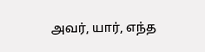அவர், யார், எந்த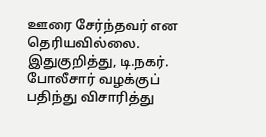ஊரை சேர்ந்தவர் என தெரியவில்லை. இதுகுறித்து, டி.நகர். போலீசார் வழக்குப் பதிந்து விசாரித்து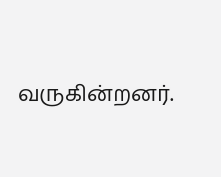வருகின்றனர்.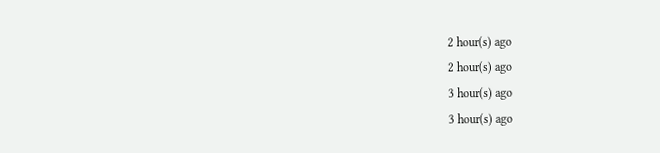2 hour(s) ago
2 hour(s) ago
3 hour(s) ago
3 hour(s) ago